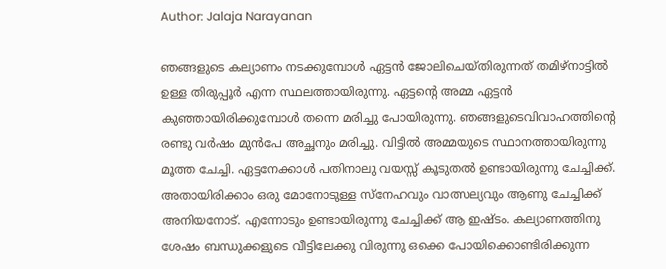Author: Jalaja Narayanan

ഞങ്ങളുടെ കല്യാണം നടക്കുമ്പോൾ ഏട്ടൻ ജോലിചെയ്തിരുന്നത് തമിഴ്നാട്ടിൽ ഉള്ള തിരുപ്പൂർ എന്ന സ്ഥലത്തായിരുന്നു. ഏട്ടന്റെ അമ്മ ഏട്ടൻ കുഞ്ഞായിരിക്കുമ്പോൾ തന്നെ മരിച്ചു പോയിരുന്നു. ഞങ്ങളുടെവിവാഹത്തിന്റെ രണ്ടു വർഷം മുൻപേ അച്ഛനും മരിച്ചു. വിട്ടിൽ അമ്മയുടെ സ്ഥാനത്തായിരുന്നു മൂത്ത ചേച്ചി. ഏട്ടനേക്കാൾ പതിനാലു വയസ്സ് കൂടുതൽ ഉണ്ടായിരുന്നു ചേച്ചിക്ക്. അതായിരിക്കാം ഒരു മോനോടുള്ള സ്നേഹവും വാത്സല്യവും ആണു ചേച്ചിക്ക് അനിയനോട്. എന്നോടും ഉണ്ടായിരുന്നു ചേച്ചിക്ക് ആ ഇഷ്ടം. കല്യാണത്തിനു ശേഷം ബന്ധുക്കളുടെ വീട്ടിലേക്കു വിരുന്നു ഒക്കെ പോയിക്കൊണ്ടിരിക്കുന്ന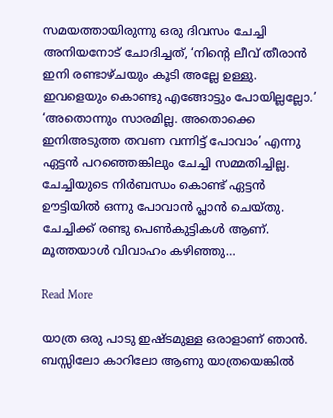സമയത്തായിരുന്നു ഒരു ദിവസം ചേച്ചി അനിയനോട് ചോദിച്ചത്, ‘നിന്റെ ലീവ് തീരാൻ ഇനി രണ്ടാഴ്ചയും കൂടി അല്ലേ ഉള്ളു. ഇവളെയും കൊണ്ടു എങ്ങോട്ടും പോയില്ലല്ലോ.’ ‘അതൊന്നും സാരമില്ല. അതൊക്കെ ഇനിഅടുത്ത തവണ വന്നിട്ട് പോവാം’ എന്നു ഏട്ടൻ പറഞ്ഞെങ്കിലും ചേച്ചി സമ്മതിച്ചില്ല. ചേച്ചിയുടെ നിർബന്ധം കൊണ്ട് ഏട്ടൻ ഊട്ടിയിൽ ഒന്നു പോവാൻ പ്ലാൻ ചെയ്തു. ചേച്ചിക്ക് രണ്ടു പെൺകുട്ടികൾ ആണ്. മൂത്തയാൾ വിവാഹം കഴിഞ്ഞു…

Read More

യാത്ര ഒരു പാടു ഇഷ്ടമുള്ള ഒരാളാണ് ഞാൻ. ബസ്സിലോ കാറിലോ ആണു യാത്രയെങ്കിൽ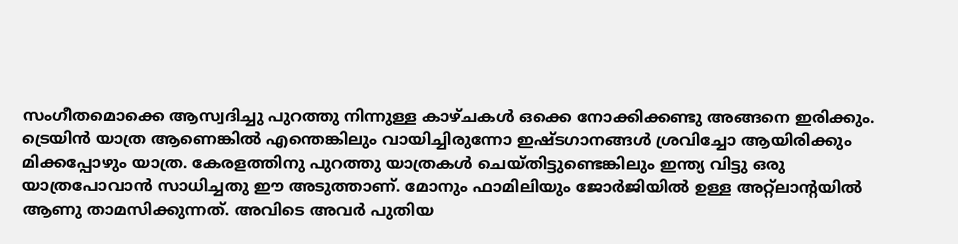സംഗീതമൊക്കെ ആസ്വദിച്ചു പുറത്തു നിന്നുള്ള കാഴ്ചകൾ ഒക്കെ നോക്കിക്കണ്ടു അങ്ങനെ ഇരിക്കും. ട്രെയിൻ യാത്ര ആണെങ്കിൽ എന്തെങ്കിലും വായിച്ചിരുന്നോ ഇഷ്ടഗാനങ്ങൾ ശ്രവിച്ചോ ആയിരിക്കും മിക്കപ്പോഴും യാത്ര. കേരളത്തിനു പുറത്തു യാത്രകൾ ചെയ്തിട്ടുണ്ടെങ്കിലും ഇന്ത്യ വിട്ടു ഒരു യാത്രപോവാൻ സാധിച്ചതു ഈ അടുത്താണ്. മോനും ഫാമിലിയും ജോർജിയിൽ ഉള്ള അറ്റ്ലാന്റയിൽ ആണു താമസിക്കുന്നത്. അവിടെ അവർ പുതിയ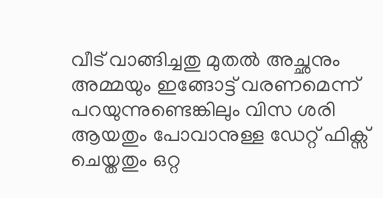വീട് വാങ്ങിച്ചതു മുതൽ അച്ഛനും അമ്മയും ഇങ്ങോട്ട് വരണമെന്ന് പറയുന്നുണ്ടെങ്കിലും വിസ ശരി ആയതും പോവാനുള്ള ഡേറ്റ് ഫിക്സ് ചെയ്തതും ഒറ്റ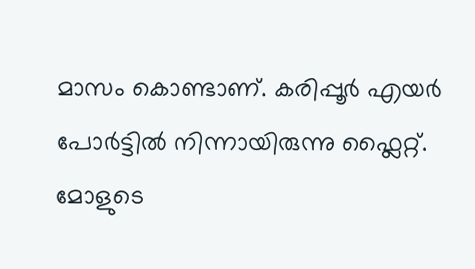മാസം കൊണ്ടാണ്. കരിപ്പൂർ എയർ പോർട്ടിൽ നിന്നായിരുന്നു ഫ്ലൈറ്റ്. മോളുടെ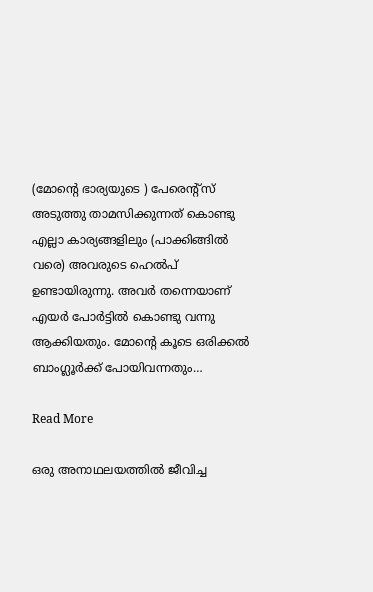(മോന്റെ ഭാര്യയുടെ ) പേരെന്റ്സ് അടുത്തു താമസിക്കുന്നത് കൊണ്ടു എല്ലാ കാര്യങ്ങളിലും (പാക്കിങ്ങിൽ വരെ) അവരുടെ ഹെൽപ് ഉണ്ടായിരുന്നു. അവർ തന്നെയാണ് എയർ പോർട്ടിൽ കൊണ്ടു വന്നു ആക്കിയതും. മോന്റെ കൂടെ ഒരിക്കൽ ബാംഗ്ലൂർക്ക് പോയിവന്നതും…

Read More

ഒരു അനാഥലയത്തിൽ ജീവിച്ച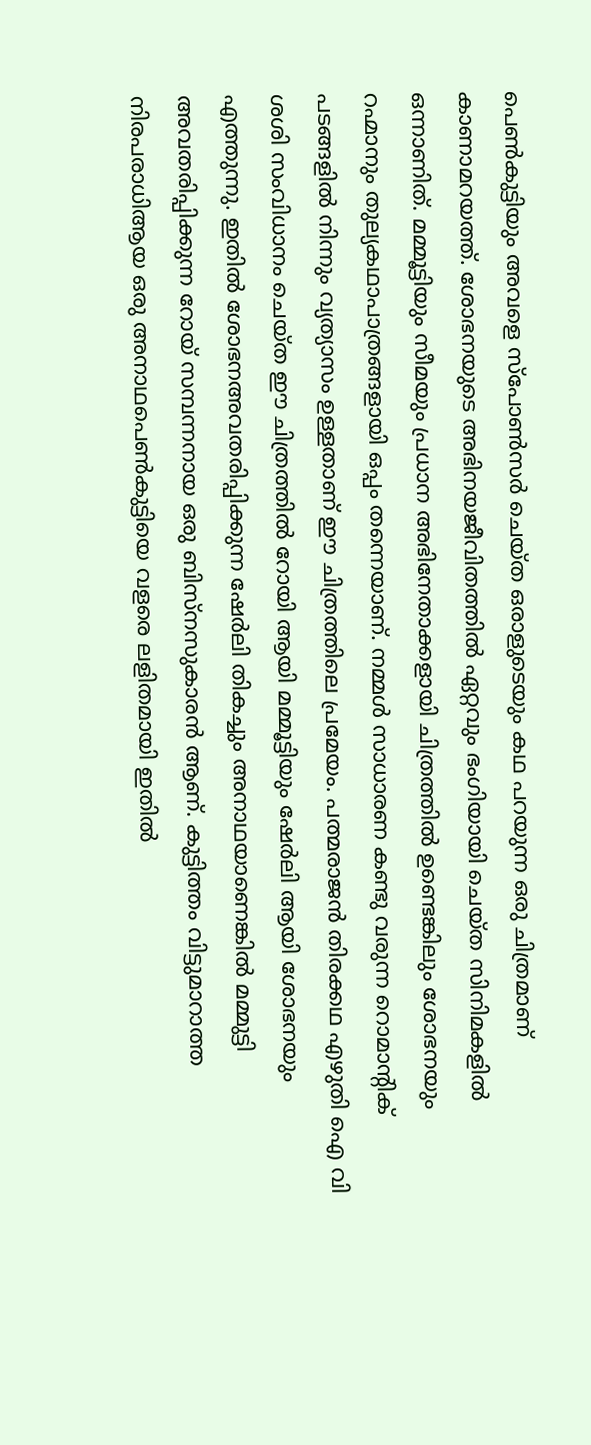പെൺകുട്ടിയും അവളെ സ്പോൺസർ ചെയ്ത ഒരാളുടെയും കഥ പറയുന്ന ഒരു ചിത്രമാണ് കാണാമറയത്ത്. ശോഭനയുടെ അഭിനയജീവിതത്തിൽ ഏറ്റവും ഭംഗിയായി ചെയ്ത സിനിമകളിൽ ഒന്നാണിത്. മമ്മൂട്ടിയും സീമയും പ്രധാന അഭിനേതാക്കളായി ചിത്രത്തിൽ ഉണ്ടെങ്കിലും ശോഭനയും റഹ്മാനും തുല്യകഥാപാത്രങ്ങളായി ഒപ്പം തന്നെയാണ്. നമ്മൾ സാധാരണ കണ്ടു വരുന്ന റൊമാന്റിക് പടങ്ങളിൽ നിന്നും വ്യത്യാസം ഉള്ളതാണ് ഈ ചിത്രത്തിലെ പ്രമേയം. പത്മരാജൻ തിരക്കഥ എഴുതി ഐ വി ശശി സംവിധാനം ചെയ്ത ഈ ചിത്രത്തിൽ റോയി ആയി മമ്മൂട്ടിയും ഷേർലി ആയി ശോഭനയും എത്തുന്നു. ഇതിൽ ശോഭനഅവതരിപ്പിക്കുന്ന ഷേർലി തികച്ചും അനാഥയാണെങ്കിൽ മമ്മുട്ടി അവതരിപ്പിക്കുന്ന റോയ് സമ്പന്നനായ ഒരു ബിസ്നസുകാരൻ ആണ്. കുട്ടിത്തം വിട്ടുമാറാത്ത നിരപരാധിആയ ഒരു അനാഥപെൺകുട്ടിയെ വളരെ ലളിതമായി ഇതിൽ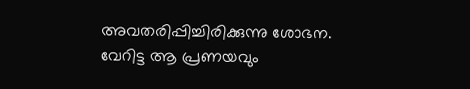അവതരിപ്പിച്ചിരിക്കുന്നു ശോഭന. വേറിട്ട ആ പ്രണയവും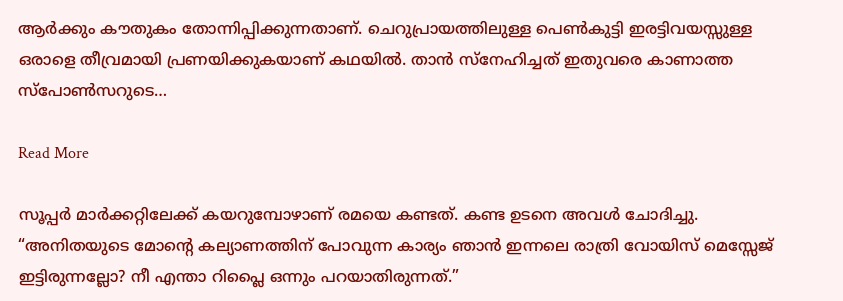ആർക്കും കൗതുകം തോന്നിപ്പിക്കുന്നതാണ്. ചെറുപ്രായത്തിലുള്ള പെൺകുട്ടി ഇരട്ടിവയസ്സുള്ള ഒരാളെ തീവ്രമായി പ്രണയിക്കുകയാണ് കഥയിൽ. താൻ സ്നേഹിച്ചത് ഇതുവരെ കാണാത്ത സ്പോൺസറുടെ…

Read More

സൂപ്പർ മാർക്കറ്റിലേക്ക് കയറുമ്പോഴാണ് രമയെ കണ്ടത്. കണ്ട ഉടനെ അവൾ ചോദിച്ചു. “അനിതയുടെ മോന്റെ കല്യാണത്തിന് പോവുന്ന കാര്യം ഞാൻ ഇന്നലെ രാത്രി വോയിസ്‌ മെസ്സേജ് ഇട്ടിരുന്നല്ലോ? നീ എന്താ റിപ്ലൈ ഒന്നും പറയാതിരുന്നത്.”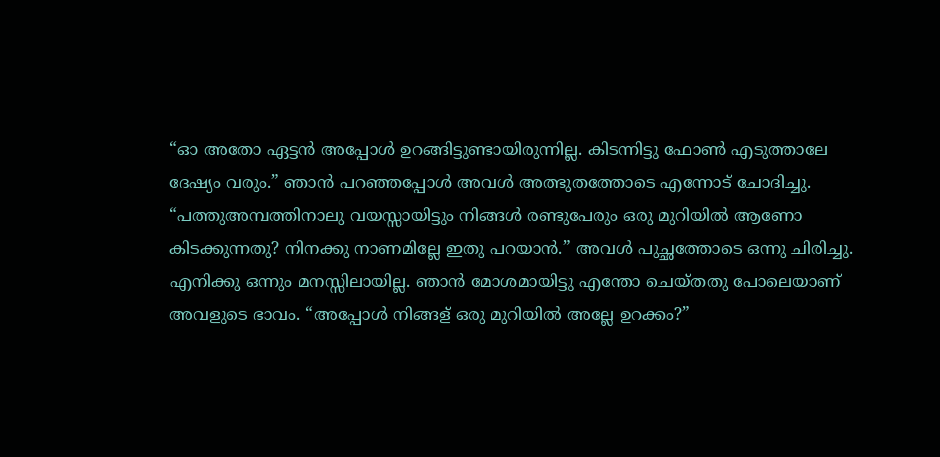“ഓ അതോ ഏട്ടൻ അപ്പോൾ ഉറങ്ങിട്ടുണ്ടായിരുന്നില്ല. കിടന്നിട്ടു ഫോൺ എടുത്താലേ ദേഷ്യം വരും.” ഞാൻ പറഞ്ഞപ്പോൾ അവൾ അത്ഭുതത്തോടെ എന്നോട് ചോദിച്ചു. “പത്തുഅമ്പത്തിനാലു വയസ്സായിട്ടും നിങ്ങൾ രണ്ടുപേരും ഒരു മുറിയിൽ ആണോ കിടക്കുന്നതു? നിനക്കു നാണമില്ലേ ഇതു പറയാൻ.” അവൾ പുച്ഛത്തോടെ ഒന്നു ചിരിച്ചു. എനിക്കു ഒന്നും മനസ്സിലായില്ല. ഞാൻ മോശമായിട്ടു എന്തോ ചെയ്തതു പോലെയാണ് അവളുടെ ഭാവം. “അപ്പോൾ നിങ്ങള് ഒരു മുറിയിൽ അല്ലേ ഉറക്കം?”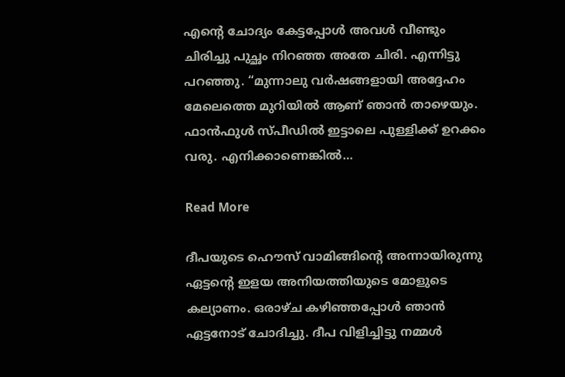എന്റെ ചോദ്യം കേട്ടപ്പോൾ അവൾ വീണ്ടും ചിരിച്ചു പുച്ഛം നിറഞ്ഞ അതേ ചിരി. എന്നിട്ടു പറഞ്ഞു. “മുന്നാലു വർഷങ്ങളായി അദ്ദേഹം മേലെത്തെ മുറിയിൽ ആണ് ഞാൻ താഴെയും. ഫാൻഫുൾ സ്പീഡിൽ ഇട്ടാലെ പുള്ളിക്ക് ഉറക്കം വരു. എനിക്കാണെങ്കിൽ…

Read More

ദീപയുടെ ഹൌസ് വാമിങ്ങിന്റെ അന്നായിരുന്നു ഏട്ടന്റെ ഇളയ അനിയത്തിയുടെ മോളുടെ കല്യാണം. ഒരാഴ്ച കഴിഞ്ഞപ്പോൾ ഞാൻ ഏട്ടനോട് ചോദിച്ചു. ദീപ വിളിച്ചിട്ടു നമ്മൾ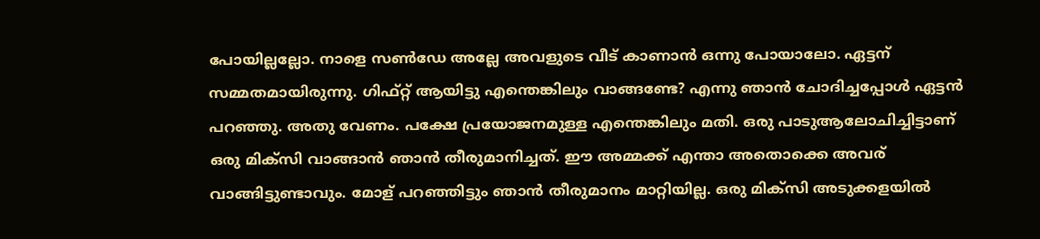പോയില്ലല്ലോ. നാളെ സൺ‌ഡേ അല്ലേ അവളുടെ വീട് കാണാൻ ഒന്നു പോയാലോ. ഏട്ടന് സമ്മതമായിരുന്നു. ഗിഫ്റ്റ് ആയിട്ടു എന്തെങ്കിലും വാങ്ങണ്ടേ? എന്നു ഞാൻ ചോദിച്ചപ്പോൾ ഏട്ടൻ പറഞ്ഞു. അതു വേണം. പക്ഷേ പ്രയോജനമുള്ള എന്തെങ്കിലും മതി. ഒരു പാടുആലോചിച്ചിട്ടാണ് ഒരു മിക്സി വാങ്ങാൻ ഞാൻ തീരുമാനിച്ചത്. ഈ അമ്മക്ക് എന്താ അതൊക്കെ അവര് വാങ്ങിട്ടുണ്ടാവും. മോള് പറഞ്ഞിട്ടും ഞാൻ തീരുമാനം മാറ്റിയില്ല. ഒരു മിക്സി അടുക്കളയിൽ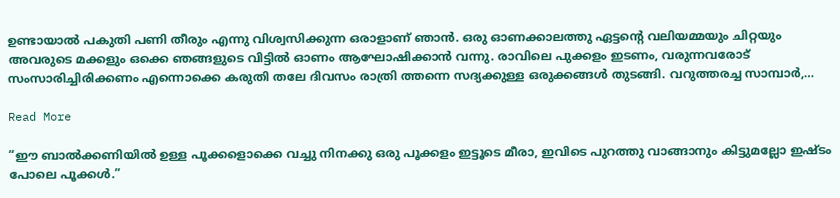ഉണ്ടായാൽ പകുതി പണി തീരും എന്നു വിശ്വസിക്കുന്ന ഒരാളാണ് ഞാൻ. ഒരു ഓണക്കാലത്തു ഏട്ടന്റെ വലിയമ്മയും ചിറ്റയും അവരുടെ മക്കളും ഒക്കെ ഞങ്ങളുടെ വിട്ടിൽ ഓണം ആഘോഷിക്കാൻ വന്നു. രാവിലെ പുക്കളം ഇടണം, വരുന്നവരോട് സംസാരിച്ചിരിക്കണം എന്നൊക്കെ കരുതി തലേ ദിവസം രാത്രി ത്തന്നെ സദ്യക്കുള്ള ഒരുക്കങ്ങൾ തുടങ്ങി. വറുത്തരച്ച സാമ്പാർ,…

Read More

“ഈ ബാൽക്കണിയിൽ ഉള്ള പൂക്കളൊക്കെ വച്ചു നിനക്കു ഒരു പൂക്കളം ഇട്ടൂടെ മീരാ, ഇവിടെ പുറത്തു വാങ്ങാനും കിട്ടുമല്ലോ ഇഷ്ടം പോലെ പൂക്കൾ.”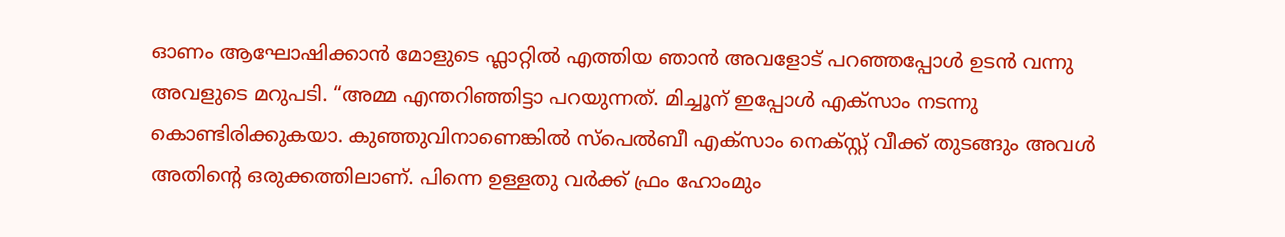ഓണം ആഘോഷിക്കാൻ മോളുടെ ഫ്ലാറ്റിൽ എത്തിയ ഞാൻ അവളോട്‌ പറഞ്ഞപ്പോൾ ഉടൻ വന്നു അവളുടെ മറുപടി. “അമ്മ എന്തറിഞ്ഞിട്ടാ പറയുന്നത്. മിച്ചൂന് ഇപ്പോൾ എക്സാം നടന്നു കൊണ്ടിരിക്കുകയാ. കുഞ്ഞുവിനാണെങ്കിൽ സ്പെൽബീ എക്സാം നെക്സ്റ്റ് വീക്ക്‌ തുടങ്ങും അവൾ അതിന്റെ ഒരുക്കത്തിലാണ്. പിന്നെ ഉള്ളതു വർക്ക്‌ ഫ്രം ഹോംമും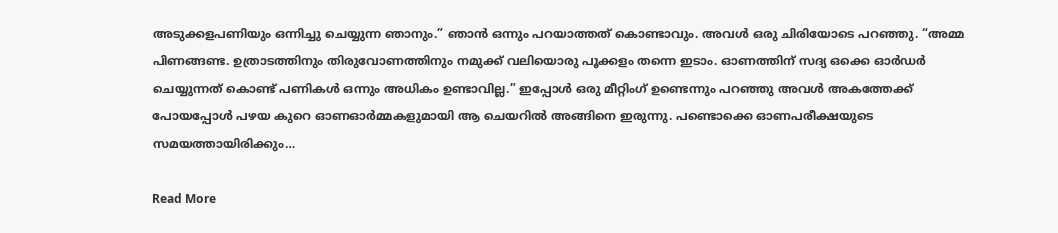അടുക്കളപണിയും ഒന്നിച്ചു ചെയ്യുന്ന ഞാനും.” ഞാൻ ഒന്നും പറയാത്തത് കൊണ്ടാവും. അവൾ ഒരു ചിരിയോടെ പറഞ്ഞു. “അമ്മ പിണങ്ങണ്ട. ഉത്രാടത്തിനും തിരുവോണത്തിനും നമുക്ക് വലിയൊരു പൂക്കളം തന്നെ ഇടാം. ഓണത്തിന് സദ്യ ഒക്കെ ഓർഡർ ചെയ്യുന്നത് കൊണ്ട് പണികൾ ഒന്നും അധികം ഉണ്ടാവില്ല.” ഇപ്പോൾ ഒരു മീറ്റിംഗ് ഉണ്ടെന്നും പറഞ്ഞു അവൾ അകത്തേക്ക് പോയപ്പോൾ പഴയ കുറെ ഓണഓർമ്മകളുമായി ആ ചെയറിൽ അങ്ങിനെ ഇരുന്നു. പണ്ടൊക്കെ ഓണപരീക്ഷയുടെ സമയത്തായിരിക്കും…

Read More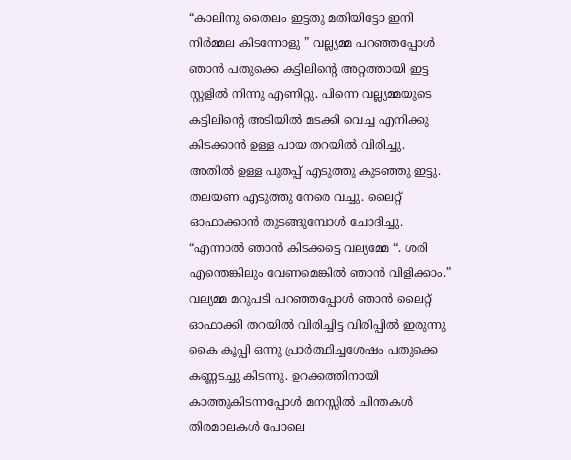“കാലിനു തൈലം ഇട്ടതു മതിയിട്ടോ ഇനി നിർമ്മല കിടന്നോളു ” വല്ല്യമ്മ പറഞ്ഞപ്പോൾ ഞാൻ പതുക്കെ കട്ടിലിന്റെ അറ്റത്തായി ഇട്ട സ്റ്റളിൽ നിന്നു എണിറ്റു. പിന്നെ വല്ല്യമ്മയുടെ കട്ടിലിന്റെ അടിയിൽ മടക്കി വെച്ച എനിക്കു കിടക്കാൻ ഉള്ള പായ തറയിൽ വിരിച്ചു. അതിൽ ഉള്ള പുതപ്പ് എടുത്തു കുടഞ്ഞു ഇട്ടു. തലയണ എടുത്തു നേരെ വച്ചു. ലൈറ്റ് ഓഫാക്കാൻ തുടങ്ങുമ്പോൾ ചോദിച്ചു. “എന്നാൽ ഞാൻ കിടക്കട്ടെ വല്യമ്മേ “. ശരി എന്തെങ്കിലും വേണമെങ്കിൽ ഞാൻ വിളിക്കാം.” വല്യമ്മ മറുപടി പറഞ്ഞപ്പോൾ ഞാൻ ലൈറ്റ് ഓഫാക്കി തറയിൽ വിരിച്ചിട്ട വിരിപ്പിൽ ഇരുന്നു കൈ കൂപ്പി ഒന്നു പ്രാർത്ഥിച്ചശേഷം പതുക്കെ കണ്ണടച്ചു കിടന്നു. ഉറക്കത്തിനായി കാത്തുകിടന്നപ്പോൾ മനസ്സിൽ ചിന്തകൾ തിരമാലകൾ പോലെ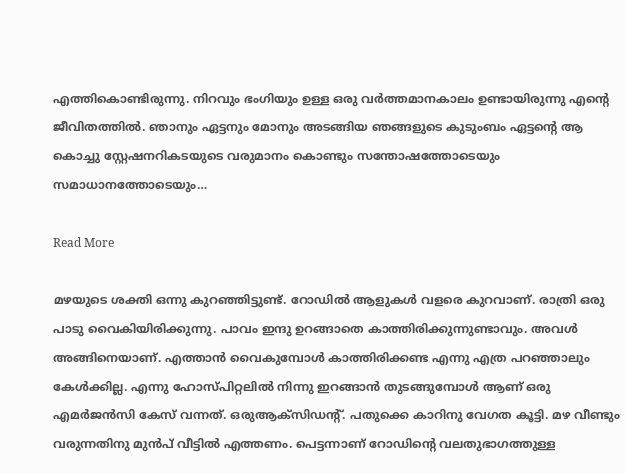എത്തികൊണ്ടിരുന്നു. നിറവും ഭംഗിയും ഉള്ള ഒരു വർത്തമാനകാലം ഉണ്ടായിരുന്നു എന്റെ ജീവിതത്തിൽ. ഞാനും ഏട്ടനും മോനും അടങ്ങിയ ഞങ്ങളുടെ കുടുംബം ഏട്ടന്റെ ആ കൊച്ചു സ്റ്റേഷനറികടയുടെ വരുമാനം കൊണ്ടും സന്തോഷത്തോടെയും സമാധാനത്തോടെയും…

Read More

മഴയുടെ ശക്തി ഒന്നു കുറഞ്ഞിട്ടുണ്ട്. റോഡിൽ ആളുകൾ വളരെ കുറവാണ്. രാത്രി ഒരു പാടു വൈകിയിരിക്കുന്നു. പാവം ഇന്ദു ഉറങ്ങാതെ കാത്തിരിക്കുന്നുണ്ടാവും. അവൾ അങ്ങിനെയാണ്. എത്താൻ വൈകുമ്പോൾ കാത്തിരിക്കണ്ട എന്നു എത്ര പറഞ്ഞാലും കേൾക്കില്ല. എന്നു ഹോസ്പിറ്റലിൽ നിന്നു ഇറങ്ങാൻ തുടങ്ങുമ്പോൾ ആണ് ഒരു എമർജൻസി കേസ് വന്നത്. ഒരുആക്‌സിഡന്റ്. പതുക്കെ കാറിനു വേഗത കൂട്ടി. മഴ വീണ്ടും വരുന്നതിനു മുൻപ് വീട്ടിൽ എത്തണം. പെട്ടന്നാണ് റോഡിന്റെ വലതുഭാഗത്തുള്ള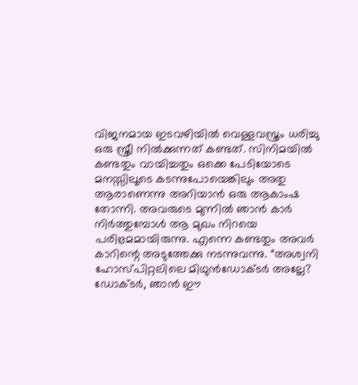വിജനമായ ഇടവഴിയിൽ വെള്ളവസ്ത്രം ധരിച്ചു ഒരു സ്ത്രീ നിൽക്കുന്നത് കണ്ടത്. സിനിമയിൽ കണ്ടതും വായിച്ചതും ഒക്കെ പേടിയോടെ മനസ്സിലൂടെ കടന്നുപോയെങ്കിലും അതു ആരാണെന്നു അറിയാൻ ഒരു ആകാംഷ തോന്നി. അവരുടെ മുന്നിൽ ഞാൻ കാർ നിർത്തുമ്പോൾ ആ മുഖം നിറയെ പരിഭ്രമമായിരുന്നു. എന്നെ കണ്ടതും അവർ കാറിന്റെ അടുത്തേക്കു നടന്നുവന്നു. “അശ്വനി ഹോസ്പിറ്റലിലെ മിഥുൻഡോക്ടർ അല്ലേ? ഡോക്ടർ, ഞാൻ ഈ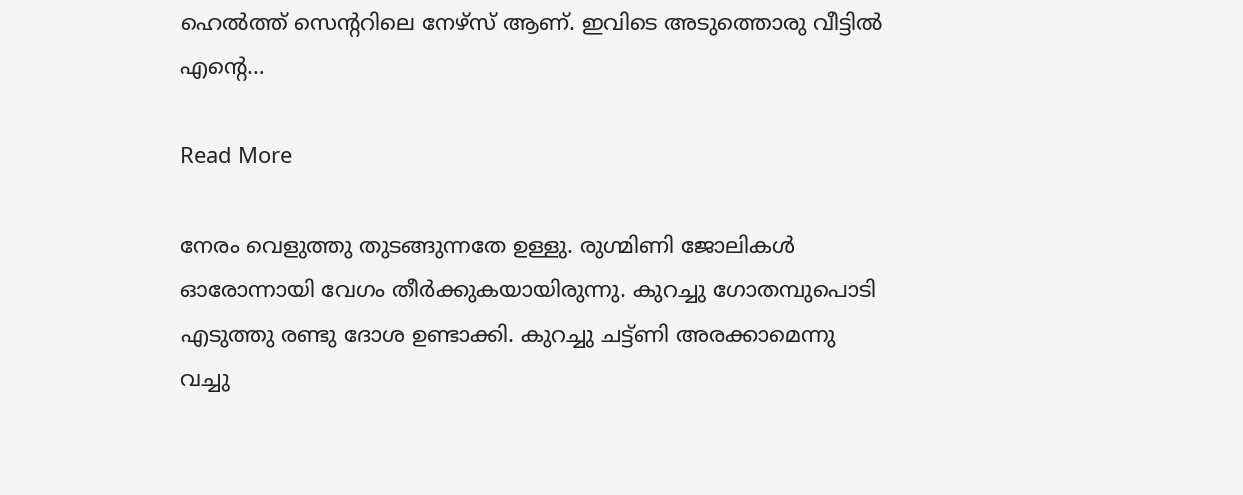ഹെൽത്ത് സെന്ററിലെ നേഴ്സ് ആണ്. ഇവിടെ അടുത്തൊരു വീട്ടിൽ എന്റെ…

Read More

നേരം വെളുത്തു തുടങ്ങുന്നതേ ഉള്ളു. രുഗ്മിണി ജോലികൾ ഓരോന്നായി വേഗം തീർക്കുകയായിരുന്നു. കുറച്ചു ഗോതമ്പുപൊടി എടുത്തു രണ്ടു ദോശ ഉണ്ടാക്കി. കുറച്ചു ചട്ട്‌ണി അരക്കാമെന്നു വച്ചു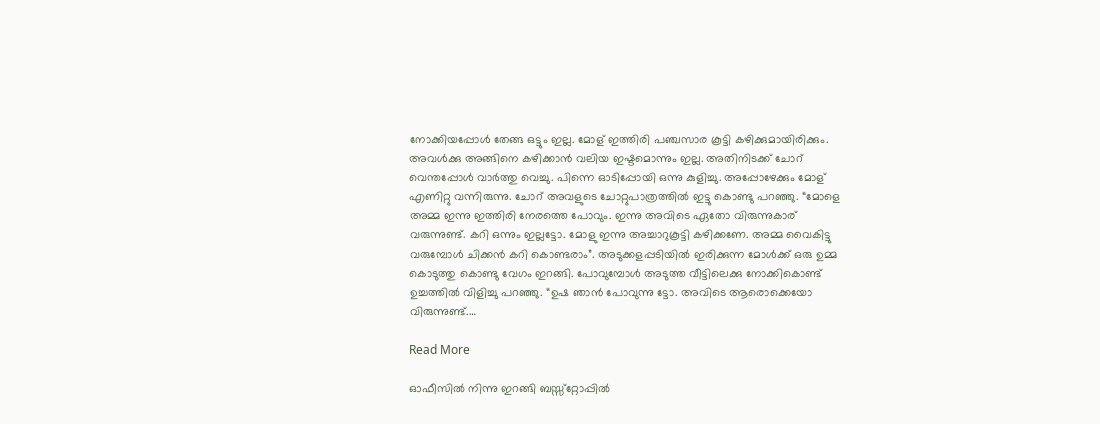നോക്കിയപ്പോൾ തേങ്ങ ഒട്ടും ഇല്ല. മോള് ഇത്തിരി പഞ്ചസാര കൂട്ടി കഴിക്കുമായിരിക്കും. അവൾക്കു അങ്ങിനെ കഴിക്കാൻ വലിയ ഇഷ്ടമൊന്നും ഇല്ല. അതിനിടക്ക് ചോറ് വെന്തപ്പോൾ വാർത്തു വെച്ചു. പിന്നെ ഓടിപ്പോയി ഒന്നു കുളിച്ചു. അപ്പോഴേക്കും മോള് എണിറ്റു വന്നിരുന്നു. ചോറ് അവളുടെ ചോറ്റുപാത്രത്തിൽ ഇട്ടു കൊണ്ടു പറഞ്ഞു. “മോളെ അമ്മ ഇന്നു ഇത്തിരി നേരത്തെ പോവും. ഇന്നു അവിടെ ഏതോ വിരുന്നുകാര് വരുന്നുണ്ട്. കറി ഒന്നും ഇല്ലട്ടോ. മോളു ഇന്നു അച്ചാറുകൂട്ടി കഴിക്കണേ. അമ്മ വൈകിട്ടു വരുമ്പോൾ ചിക്കൻ കറി കൊണ്ടരാം”. അടുക്കളപ്പടിയിൽ ഇരിക്കുന്ന മോൾക്ക്‌ ഒരു ഉമ്മ കൊടുത്തു കൊണ്ടു വേഗം ഇറങ്ങി. പോവുമ്പോൾ അടുത്ത വീട്ടിലെക്കു നോക്കികൊണ്ട്‌ ഉച്ചത്തിൽ വിളിച്ചു പറഞ്ഞു. “ഉഷ ഞാൻ പോവുന്നു ട്ടോ. അവിടെ ആരൊക്കെയോ വിരുന്നുണ്ട്.…

Read More

ഓഫീസിൽ നിന്നു ഇറങ്ങി ബസ്സ്റ്റോപ്പിൽ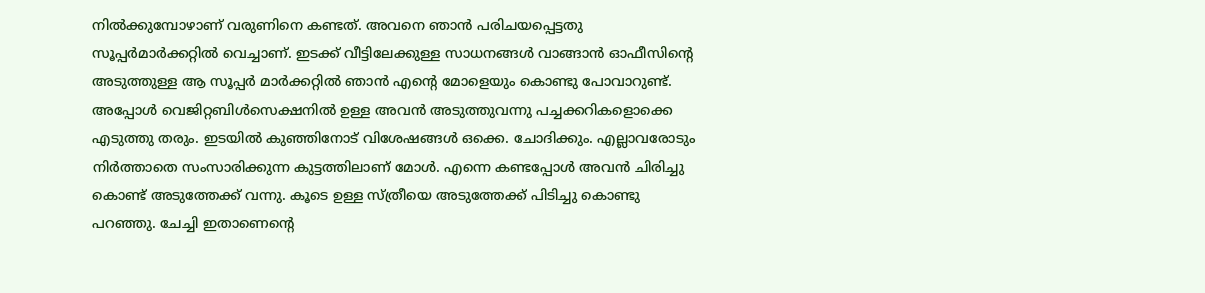നിൽക്കുമ്പോഴാണ് വരുണിനെ കണ്ടത്. അവനെ ഞാൻ പരിചയപ്പെട്ടതു സൂപ്പർമാർക്കറ്റിൽ വെച്ചാണ്. ഇടക്ക് വീട്ടിലേക്കുള്ള സാധനങ്ങൾ വാങ്ങാൻ ഓഫീസിന്റെ അടുത്തുള്ള ആ സൂപ്പർ മാർക്കറ്റിൽ ഞാൻ എന്റെ മോളെയും കൊണ്ടു പോവാറുണ്ട്. അപ്പോൾ വെജിറ്റബിൾസെക്ഷനിൽ ഉള്ള അവൻ അടുത്തുവന്നു പച്ചക്കറികളൊക്കെ എടുത്തു തരും. ഇടയിൽ കുഞ്ഞിനോട് വിശേഷങ്ങൾ ഒക്കെ. ചോദിക്കും. എല്ലാവരോടും നിർത്താതെ സംസാരിക്കുന്ന കുട്ടത്തിലാണ് മോൾ. എന്നെ കണ്ടപ്പോൾ അവൻ ചിരിച്ചു കൊണ്ട് അടുത്തേക്ക് വന്നു. കൂടെ ഉള്ള സ്ത്രീയെ അടുത്തേക്ക് പിടിച്ചു കൊണ്ടു പറഞ്ഞു. ചേച്ചി ഇതാണെന്റെ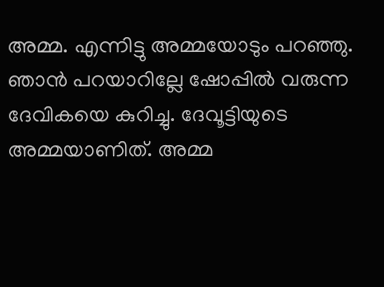അമ്മ. എന്നിട്ടു അമ്മയോടും പറഞ്ഞു. ഞാൻ പറയാറില്ലേ ഷോപ്പിൽ വരുന്ന ദേവികയെ കുറിച്ചു. ദേവൂട്ടിയുടെ അമ്മയാണിത്. അമ്മ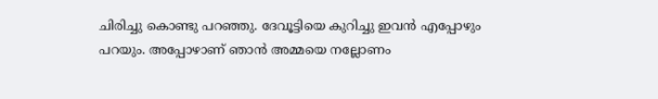ചിരിച്ചു കൊണ്ടു പറഞ്ഞു. ദേവൂട്ടിയെ കുറിച്ചു ഇവൻ എപ്പോഴും പറയും. അപ്പോഴാണ് ഞാൻ അമ്മയെ നല്ലോണം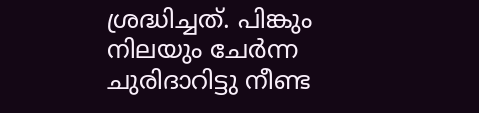ശ്രദ്ധിച്ചത്. പിങ്കും നിലയും ചേർന്ന ചുരിദാറിട്ടു നീണ്ട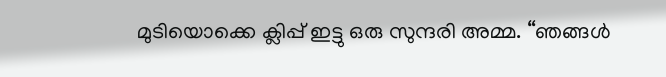മുടിയൊക്കെ ക്ലിപ്പ് ഇട്ടു ഒരു സുന്ദരി അമ്മ. “ഞങ്ങൾ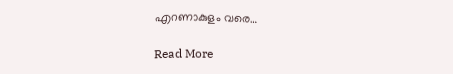എറണാകുളം വരെ…

Read More